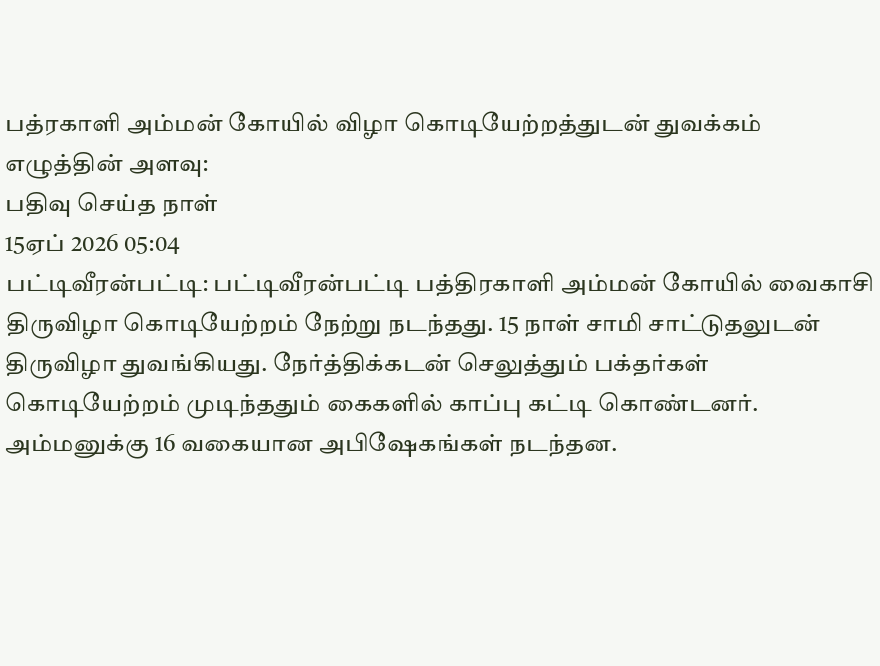பத்ரகாளி அம்மன் கோயில் விழா கொடியேற்றத்துடன் துவக்கம்
எழுத்தின் அளவு:
பதிவு செய்த நாள்
15ஏப் 2026 05:04
பட்டிவீரன்பட்டி: பட்டிவீரன்பட்டி பத்திரகாளி அம்மன் கோயில் வைகாசி திருவிழா கொடியேற்றம் நேற்று நடந்தது. 15 நாள் சாமி சாட்டுதலுடன் திருவிழா துவங்கியது. நேர்த்திக்கடன் செலுத்தும் பக்தர்கள் கொடியேற்றம் முடிந்ததும் கைகளில் காப்பு கட்டி கொண்டனர். அம்மனுக்கு 16 வகையான அபிஷேகங்கள் நடந்தன.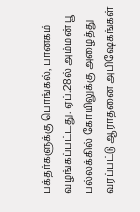பக்தர்களுக்கு பொங்கல், பானகம் வழங்கப்பட்டது. ஏப்.28ல் அம்மன் பூ பல்லக்கில் கோயிலுக்கு அழைத்து வரப்பட்டு ஆராதனை அபிஷேகங்கள்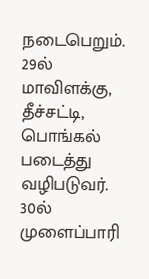நடைபெறும். 29ல் மாவிளக்கு, தீச்சட்டி, பொங்கல் படைத்து வழிபடுவர். 30ல் முளைப்பாரி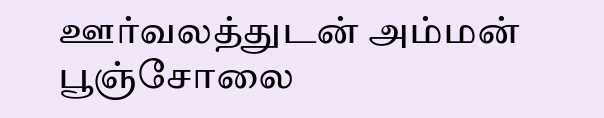ஊர்வலத்துடன் அம்மன் பூஞ்சோலை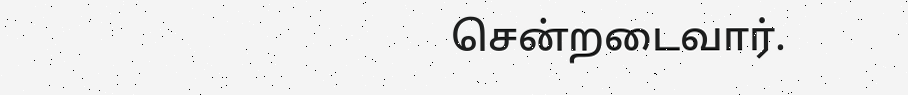சென்றடைவார்.